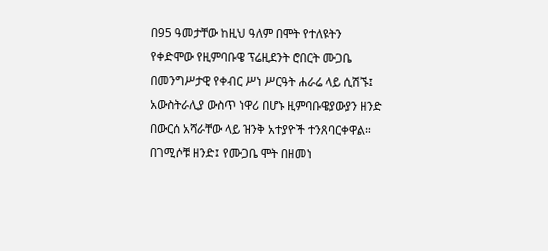በ95 ዓመታቸው ከዚህ ዓለም በሞት የተለዩትን የቀድሞው የዚምባቡዌ ፕሬዚደንት ሮበርት ሙጋቤ በመንግሥታዊ የቀብር ሥነ ሥርዓት ሐራሬ ላይ ሲሽኙ፤ አውስትራሊያ ውስጥ ነዋሪ በሆኑ ዚምባቡዌያውያን ዘንድ በውርሰ አሻራቸው ላይ ዝንቅ አተያዮች ተንጸባርቀዋል። በገሚሶቹ ዘንድ፤ የሙጋቤ ሞት በዘመነ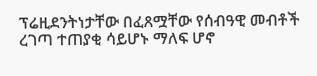ፕሬዚደንትነታቸው በፈጸሟቸው የሰብዓዊ መብቶች ረገጣ ተጠያቂ ሳይሆኑ ማለፍ ሆኖ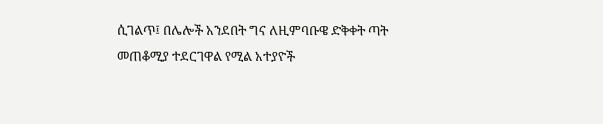ሲገልጥ፤ በሌሎች አንደበት ግና ለዚምባቡዌ ድቅቀት ጣት መጠቆሚያ ተደርገዋል የሚል አተያዮች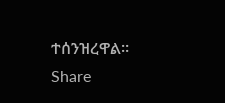ተሰንዝረዋል።
Share